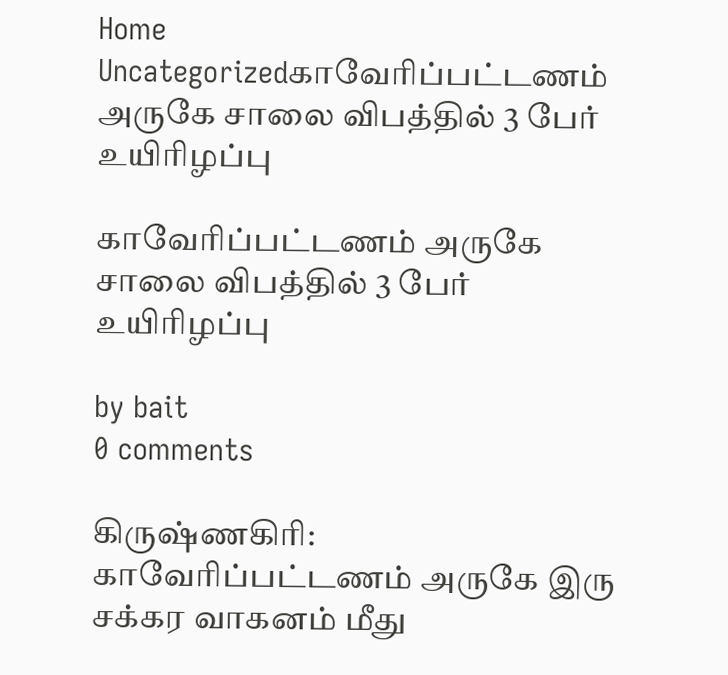Home Uncategorizedகாவேரிப்பட்டணம் அருகே சாலை விபத்தில் 3 பேர் உயிரிழப்பு

காவேரிப்பட்டணம் அருகே சாலை விபத்தில் 3 பேர் உயிரிழப்பு

by bait
0 comments

கிருஷ்ணகிரி: காவேரிப்பட்டணம் அருகே இரு சக்கர வாகனம் மீது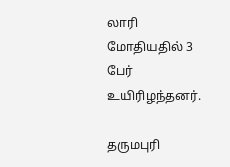லாரி மோதியதில் 3 பேர் உயிரிழந்தனர்.

தருமபுரி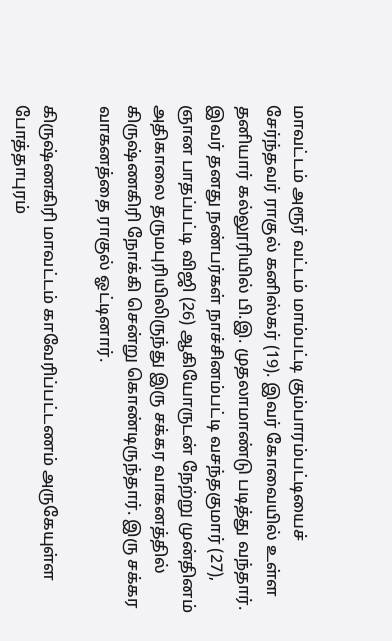மாவட்டம் அரூர் வட்டம் மாம்பட்டி கும்பாரம்பட்டியைச் சேர்ந்தவர் ராகுல் கனிஸ்கர் (19). இவர் கோவையில் உள்ள தனியார் கல்லூரியில் பி.இ. முதலாமாண்டு படித்து வந்தார். இவர் தனது நண்பர்கள் நாச்சினம்பட்டி வசந்தகுமார் (27), ஞான பாதப்பட்டி விஜி (26) ஆகியோருடன் நேற்று முன்தினம் அதிகாலை தருமபுரியிலிருந்து இரு சக்கர வாகனத்தில் கிருஷ்ணகிரி நோக்கி சென்று கொண்டிருந்தார். இரு சக்கர வாகனத்தை ராகுல் ஓட்டினார்.

கிருஷ்ணகிரி மாவட்டம் காவேரிப்பட்டணம் அருகேயுள்ள போத்தாபுரம்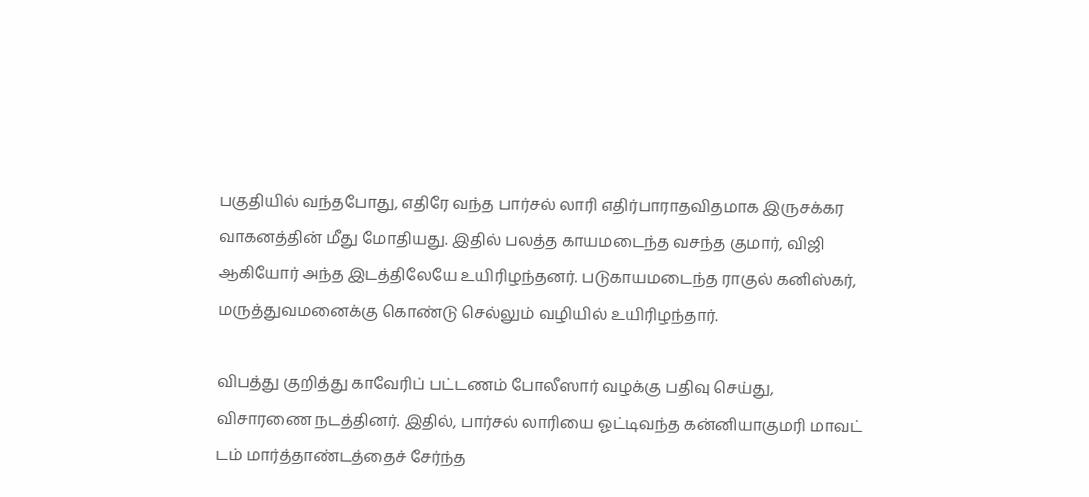பகுதியில் வந்தபோது, எதிரே வந்த பார்சல் லாரி எதிர்பாராதவிதமாக இருசக்கர வாகனத்தின் மீது மோதியது. இதில் பலத்த காயமடைந்த வசந்த குமார், விஜி ஆகியோர் அந்த இடத்திலேயே உயிரிழந்தனர். படுகாயமடைந்த ராகுல் கனிஸ்கர், மருத்துவமனைக்கு கொண்டு செல்லும் வழியில் உயிரிழந்தார்.

விபத்து குறித்து காவேரிப் பட்டணம் போலீஸார் வழக்கு பதிவு செய்து, விசாரணை நடத்தினர். இதில், பார்சல் லாரியை ஓட்டிவந்த கன்னியாகுமரி மாவட் டம் மார்த்தாண்டத்தைச் சேர்ந்த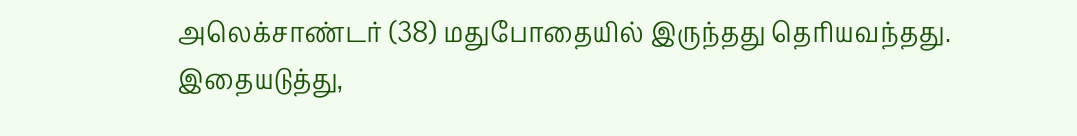அலெக்சாண்டர் (38) மதுபோதையில் இருந்தது தெரியவந்தது. இதையடுத்து,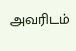அவரிடம்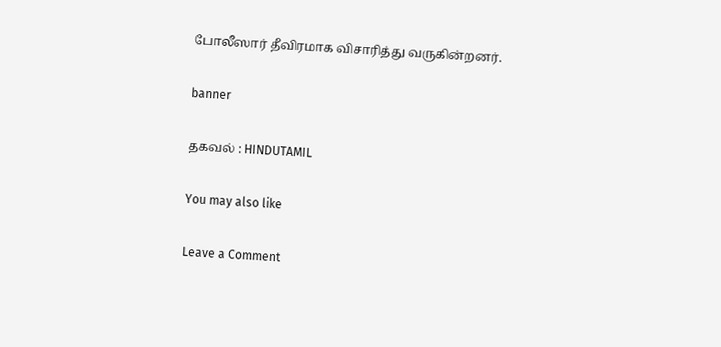போலீஸார் தீவிரமாக விசாரித்து வருகின்றனர்.

banner

தகவல் : HINDUTAMIL

You may also like

Leave a Comment